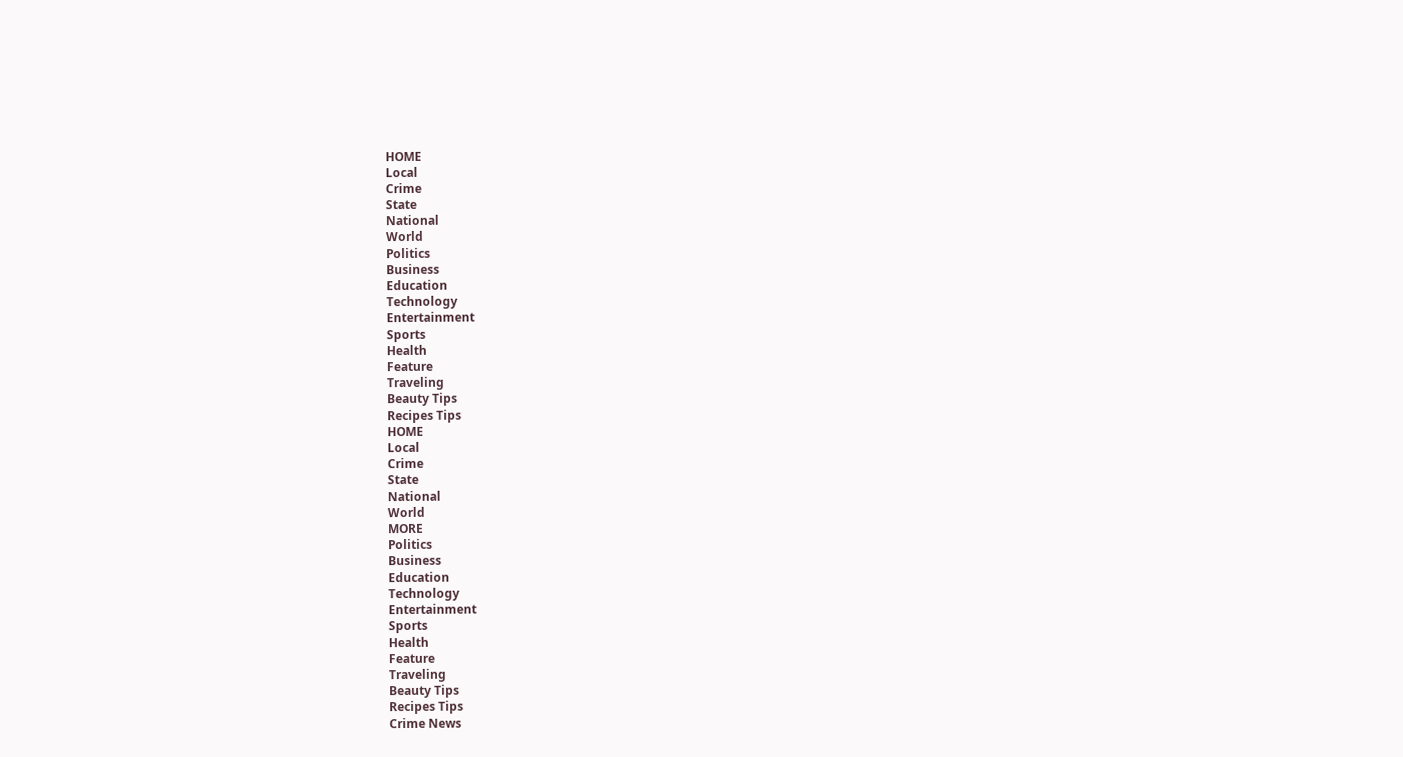HOME
Local
Crime
State
National
World
Politics
Business
Education
Technology
Entertainment
Sports
Health
Feature
Traveling
Beauty Tips
Recipes Tips
HOME
Local
Crime
State
National
World
MORE
Politics
Business
Education
Technology
Entertainment
Sports
Health
Feature
Traveling
Beauty Tips
Recipes Tips
Crime News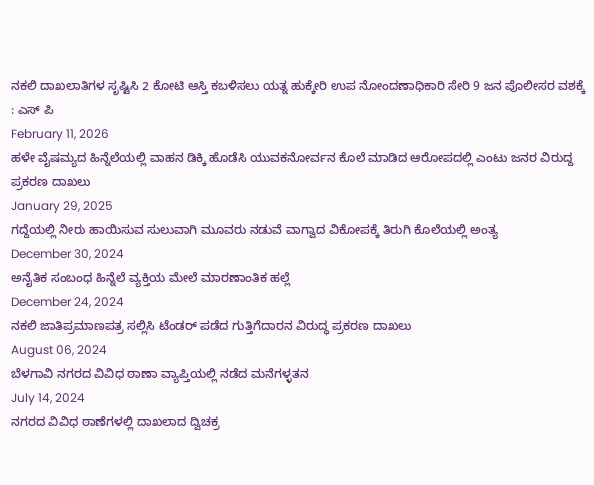ನಕಲಿ ದಾಖಲಾತಿಗಳ ಸೃಷ್ಟಿಸಿ 2 ಕೋಟಿ ಆಸ್ತಿ ಕಬಳಿಸಲು ಯತ್ನ ಹುಕ್ಕೇರಿ ಉಪ ನೋಂದಣಾಧಿಕಾರಿ ಸೇರಿ 9 ಜನ ಪೊಲೀಸರ ವಶಕ್ಕೆ : ಎಸ್ ಪಿ
February 11, 2026
ಹಳೇ ವೈಷಮ್ಯದ ಹಿನ್ನೆಲೆಯಲ್ಲಿ ವಾಹನ ಡಿಕ್ಕಿ ಹೊಡೆಸಿ ಯುವಕನೋರ್ವನ ಕೊಲೆ ಮಾಡಿದ ಆರೋಪದಲ್ಲಿ ಎಂಟು ಜನರ ವಿರುದ್ದ ಪ್ರಕರಣ ದಾಖಲು
January 29, 2025
ಗದ್ದೆಯಲ್ಲಿ ನೀರು ಹಾಯಿಸುವ ಸುಲುವಾಗಿ ಮೂವರು ನಡುವೆ ವಾಗ್ವಾದ ವಿಕೋಪಕ್ಕೆ ತಿರುಗಿ ಕೊಲೆಯಲ್ಲಿ ಅಂತ್ಯ
December 30, 2024
ಅನೈತಿಕ ಸಂಬಂಧ ಹಿನ್ನೆಲೆ ವ್ಯಕ್ತಿಯ ಮೇಲೆ ಮಾರಣಾಂತಿಕ ಹಲ್ಲೆ
December 24, 2024
ನಕಲಿ ಜಾತಿಪ್ರಮಾಣಪತ್ರ ಸಲ್ಲಿಸಿ ಟೆಂಡರ್ ಪಡೆದ ಗುತ್ತಿಗೆದಾರನ ವಿರುದ್ಧ ಪ್ರಕರಣ ದಾಖಲು
August 06, 2024
ಬೆಳಗಾವಿ ನಗರದ ವಿವಿಧ ಠಾಣಾ ವ್ಯಾಪ್ತಿಯಲ್ಲಿ ನಡೆದ ಮನೆಗಳ್ಳತನ
July 14, 2024
ನಗರದ ವಿವಿಧ ಠಾಣೆಗಳಲ್ಲಿ ದಾಖಲಾದ ದ್ವಿಚಕ್ರ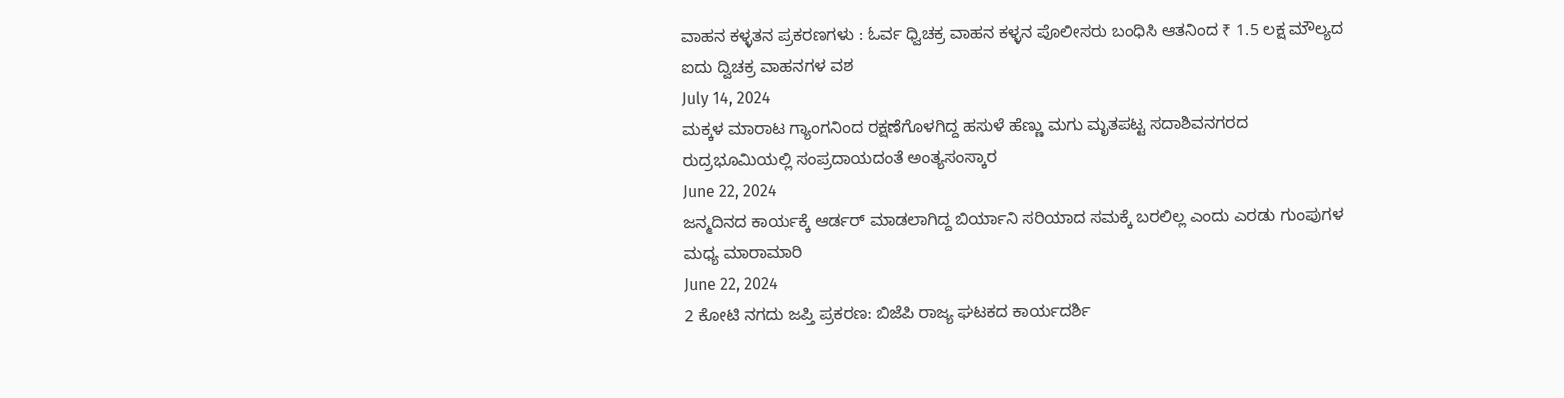ವಾಹನ ಕಳ್ಳತನ ಪ್ರಕರಣಗಳು : ಓರ್ವ ಧ್ವಿಚಕ್ರ ವಾಹನ ಕಳ್ಳನ ಪೊಲೀಸರು ಬಂಧಿಸಿ ಆತನಿಂದ ₹ 1.5 ಲಕ್ಷ ಮೌಲ್ಯದ ಐದು ದ್ವಿಚಕ್ರ ವಾಹನಗಳ ವಶ
July 14, 2024
ಮಕ್ಕಳ ಮಾರಾಟ ಗ್ಯಾಂಗನಿಂದ ರಕ್ಷಣೆಗೊಳಗಿದ್ದ ಹಸುಳೆ ಹೆಣ್ಣು ಮಗು ಮೃತಪಟ್ಟ ಸದಾಶಿವನಗರದ ರುದ್ರಭೂಮಿಯಲ್ಲಿ ಸಂಪ್ರದಾಯದಂತೆ ಅಂತ್ಯಸಂಸ್ಕಾರ
June 22, 2024
ಜನ್ಮದಿನದ ಕಾರ್ಯಕ್ಕೆ ಆರ್ಡರ್ ಮಾಡಲಾಗಿದ್ದ ಬಿರ್ಯಾನಿ ಸರಿಯಾದ ಸಮಕ್ಕೆ ಬರಲಿಲ್ಲ ಎಂದು ಎರಡು ಗುಂಪುಗಳ ಮಧ್ಯ ಮಾರಾಮಾರಿ
June 22, 2024
2 ಕೋಟಿ ನಗದು ಜಪ್ತಿ ಪ್ರಕರಣ: ಬಿಜೆಪಿ ರಾಜ್ಯ ಘಟಕದ ಕಾರ್ಯದರ್ಶಿ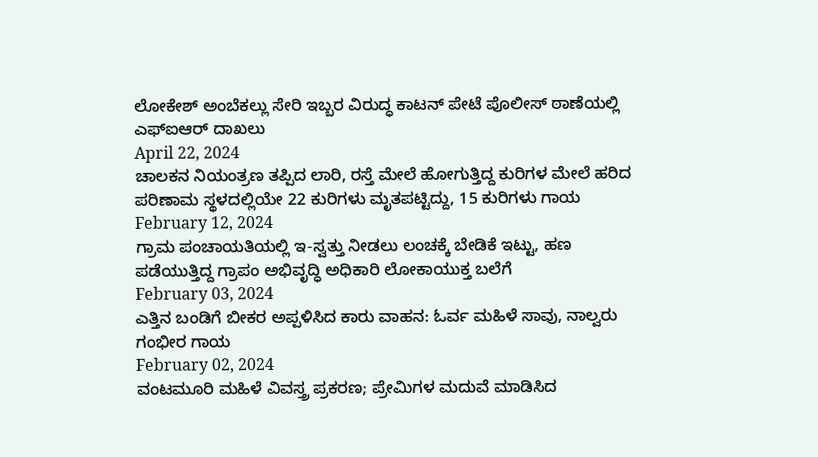ಲೋಕೇಶ್ ಅಂಬೆಕಲ್ಲು ಸೇರಿ ಇಬ್ಬರ ವಿರುದ್ಧ ಕಾಟನ್ ಪೇಟೆ ಪೊಲೀಸ್ ಠಾಣೆಯಲ್ಲಿ ಎಫ್ಐಆರ್ ದಾಖಲು
April 22, 2024
ಚಾಲಕನ ನಿಯಂತ್ರಣ ತಪ್ಪಿದ ಲಾರಿ, ರಸ್ತೆ ಮೇಲೆ ಹೋಗುತ್ತಿದ್ದ ಕುರಿಗಳ ಮೇಲೆ ಹರಿದ ಪರಿಣಾಮ ಸ್ಥಳದಲ್ಲಿಯೇ 22 ಕುರಿಗಳು ಮೃತಪಟ್ಟಿದ್ದು, 15 ಕುರಿಗಳು ಗಾಯ
February 12, 2024
ಗ್ರಾಮ ಪಂಚಾಯತಿಯಲ್ಲಿ ಇ-ಸ್ವತ್ತು ನೀಡಲು ಲಂಚಕ್ಕೆ ಬೇಡಿಕೆ ಇಟ್ಟು, ಹಣ ಪಡೆಯುತ್ತಿದ್ದ ಗ್ರಾಪಂ ಅಭಿವೃದ್ಧಿ ಅಧಿಕಾರಿ ಲೋಕಾಯುಕ್ತ ಬಲೆಗೆ
February 03, 2024
ಎತ್ತಿನ ಬಂಡಿಗೆ ಬೀಕರ ಅಪ್ಪಳಿಸಿದ ಕಾರು ವಾಹನ: ಓರ್ವ ಮಹಿಳೆ ಸಾವು, ನಾಲ್ವರು ಗಂಭೀರ ಗಾಯ
February 02, 2024
ವಂಟಮೂರಿ ಮಹಿಳೆ ವಿವಸ್ತ್ರ ಪ್ರಕರಣ; ಪ್ರೇಮಿಗಳ ಮದುವೆ ಮಾಡಿಸಿದ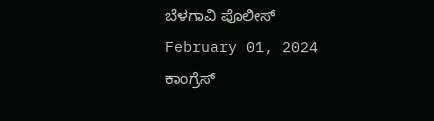ಬೆಳಗಾವಿ ಪೊಲೀಸ್
February 01, 2024
ಕಾಂಗ್ರೆಸ್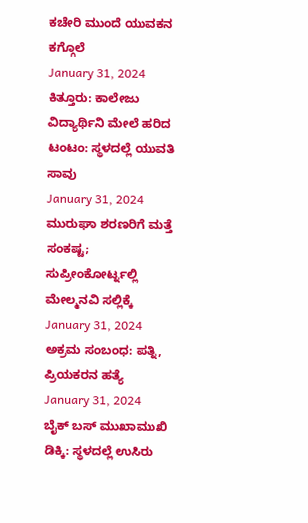ಕಚೇರಿ ಮುಂದೆ ಯುವಕನ ಕಗ್ಗೊಲೆ
January 31, 2024
ಕಿತ್ತೂರು: ಕಾಲೇಜು ವಿದ್ಯಾರ್ಥಿನಿ ಮೇಲೆ ಹರಿದ ಟಂಟಂ: ಸ್ಥಳದಲ್ಲೆ ಯುವತಿ ಸಾವು
January 31, 2024
ಮುರುಘಾ ಶರಣರಿಗೆ ಮತ್ತೆ ಸಂಕಷ್ಟ; ಸುಪ್ರೀಂಕೋರ್ಟ್ನಲ್ಲಿ ಮೇಲ್ಮನವಿ ಸಲ್ಲಿಕ್ಕೆ
January 31, 2024
ಅಕ್ರಮ ಸಂಬಂಧ: ಪತ್ನಿ, ಪ್ರಿಯಕರನ ಹತ್ಯೆ
January 31, 2024
ಬೈಕ್ ಬಸ್ ಮುಖಾಮುಖಿ ಡಿಕ್ಕಿ: ಸ್ಥಳದಲ್ಲೆ ಉಸಿರು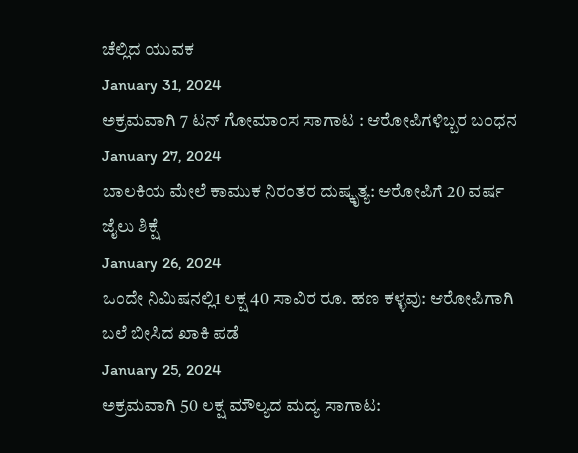ಚೆಲ್ಲಿದ ಯುವಕ
January 31, 2024
ಅಕ್ರಮವಾಗಿ 7 ಟನ್ ಗೋಮಾಂಸ ಸಾಗಾಟ : ಆರೋಪಿಗಳಿಬ್ಬರ ಬಂಧನ
January 27, 2024
ಬಾಲಕಿಯ ಮೇಲೆ ಕಾಮುಕ ನಿರಂತರ ದುಷ್ಕೃತ್ಯ: ಆರೋಪಿಗೆ 20 ವರ್ಷ ಜೈಲು ಶಿಕ್ಷೆ
January 26, 2024
ಒಂದೇ ನಿಮಿಷನಲ್ಲಿ1 ಲಕ್ಷ 40 ಸಾವಿರ ರೂ. ಹಣ ಕಳ್ಳವು: ಆರೋಪಿಗಾಗಿ ಬಲೆ ಬೀಸಿದ ಖಾಕಿ ಪಡೆ
January 25, 2024
ಅಕ್ರಮವಾಗಿ 50 ಲಕ್ಷ ಮೌಲ್ಯದ ಮದ್ಯ ಸಾಗಾಟ: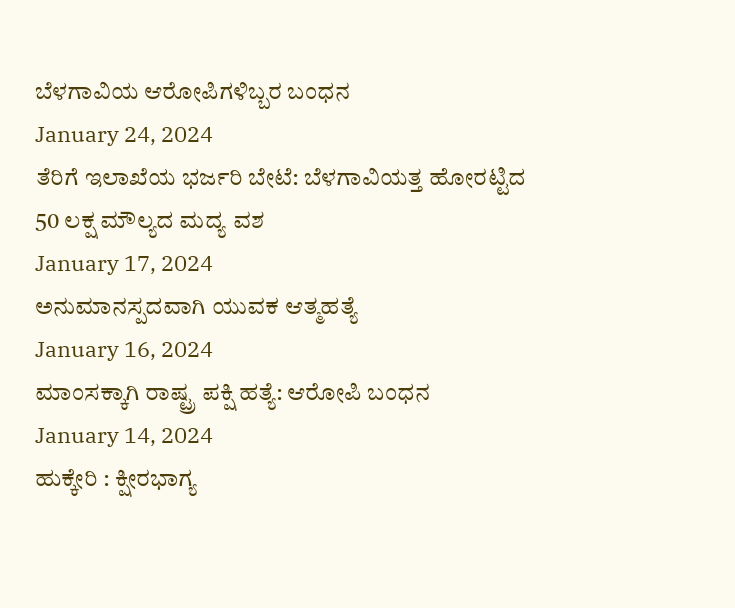ಬೆಳಗಾವಿಯ ಆರೋಪಿಗಳಿಬ್ಬರ ಬಂಧನ
January 24, 2024
ತೆರಿಗೆ ಇಲಾಖೆಯ ಭರ್ಜರಿ ಬೇಟೆ: ಬೆಳಗಾವಿಯತ್ತ ಹೋರಟ್ಟಿದ 50 ಲಕ್ಷ ಮೌಲ್ಯದ ಮದ್ಯ ವಶ
January 17, 2024
ಅನುಮಾನಸ್ಪದವಾಗಿ ಯುವಕ ಆತ್ಮಹತ್ಯೆ
January 16, 2024
ಮಾಂಸಕ್ಕಾಗಿ ರಾಷ್ಟ್ರ ಪಕ್ಷಿ ಹತ್ಯೆ: ಆರೋಪಿ ಬಂಧನ
January 14, 2024
ಹುಕ್ಕೇರಿ : ಕ್ಷೀರಭಾಗ್ಯ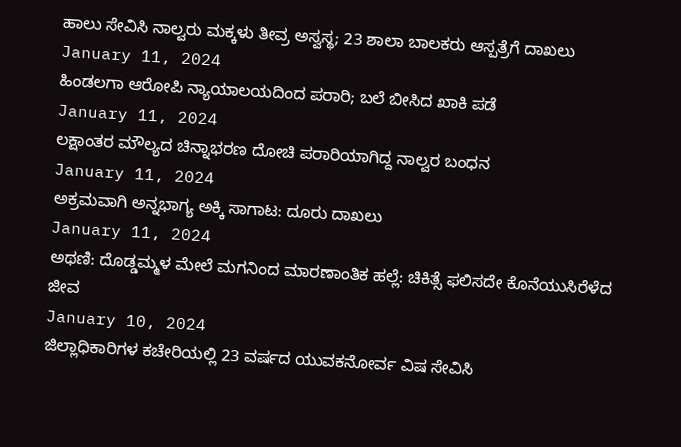ಹಾಲು ಸೇವಿಸಿ ನಾಲ್ವರು ಮಕ್ಕಳು ತೀವ್ರ ಅಸ್ವಸ್ಥ; 23 ಶಾಲಾ ಬಾಲಕರು ಆಸ್ಪತ್ರೆಗೆ ದಾಖಲು
January 11, 2024
ಹಿಂಡಲಗಾ ಆರೋಪಿ ನ್ಯಾಯಾಲಯದಿಂದ ಪರಾರಿ; ಬಲೆ ಬೀಸಿದ ಖಾಕಿ ಪಡೆ
January 11, 2024
ಲಕ್ಷಾಂತರ ಮೌಲ್ಯದ ಚಿನ್ನಾಭರಣ ದೋಚಿ ಪರಾರಿಯಾಗಿದ್ದ ನಾಲ್ವರ ಬಂಧನ
January 11, 2024
ಅಕ್ರಮವಾಗಿ ಅನ್ನಭಾಗ್ಯ ಅಕ್ಕಿ ಸಾಗಾಟ: ದೂರು ದಾಖಲು
January 11, 2024
ಅಥಣಿ: ದೊಡ್ಡಮ್ಮಳ ಮೇಲೆ ಮಗನಿಂದ ಮಾರಣಾಂತಿಕ ಹಲ್ಲೆ: ಚಿಕಿತ್ಸೆ ಫಲಿಸದೇ ಕೊನೆಯುಸಿರೆಳೆದ ಜೀವ
January 10, 2024
ಜಿಲ್ಲಾಧಿಕಾರಿಗಳ ಕಚೇರಿಯಲ್ಲಿ 23 ವರ್ಷದ ಯುವಕನೋರ್ವ ವಿಷ ಸೇವಿಸಿ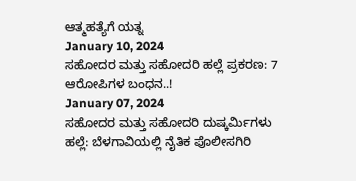ಆತ್ಮಹತ್ಯೆಗೆ ಯತ್ನ
January 10, 2024
ಸಹೋದರ ಮತ್ತು ಸಹೋದರಿ ಹಲ್ಲೆ ಪ್ರಕರಣ: 7 ಆರೋಪಿಗಳ ಬಂಧನ..!
January 07, 2024
ಸಹೋದರ ಮತ್ತು ಸಹೋದರಿ ದುಷ್ಕರ್ಮಿಗಳು ಹಲ್ಲೆ: ಬೆಳಗಾವಿಯಲ್ಲಿ ನೈತಿಕ ಪೊಲೀಸಗಿರಿ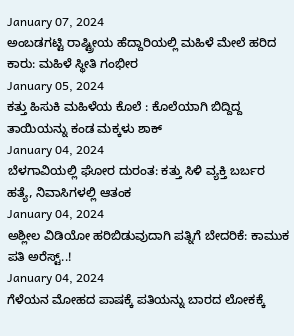January 07, 2024
ಅಂಬಡಗಟ್ಟಿ ರಾಷ್ಟ್ರೀಯ ಹೆದ್ದಾರಿಯಲ್ಲಿ ಮಹಿಳೆ ಮೇಲೆ ಹರಿದ ಕಾರು: ಮಹಿಳೆ ಸ್ಥೀತಿ ಗಂಭೀರ
January 05, 2024
ಕತ್ತು ಹಿಸುಕಿ ಮಹಿಳೆಯ ಕೊಲೆ : ಕೊಲೆಯಾಗಿ ಬಿದ್ದಿದ್ದ ತಾಯಿಯನ್ನು ಕಂಡ ಮಕ್ಕಳು ಶಾಕ್
January 04, 2024
ಬೆಳಗಾವಿಯಲ್ಲಿ ಘೋರ ದುರಂತ: ಕತ್ತು ಸಿಳಿ ವ್ಯಕ್ತಿ ಬರ್ಬರ ಹತ್ಯೆ, ನಿವಾಸಿಗಳಲ್ಲಿ ಆತಂಕ
January 04, 2024
ಅಶ್ಲೀಲ ವಿಡಿಯೋ ಹರಿಬಿಡುವುದಾಗಿ ಪತ್ನಿಗೆ ಬೇದರಿಕೆ: ಕಾಮುಕ ಪತಿ ಅರೆಸ್ಟ್..!
January 04, 2024
ಗೆಳೆಯನ ಮೋಹದ ಪಾಷಕ್ಕೆ ಪತಿಯನ್ನು ಬಾರದ ಲೋಕಕ್ಕೆ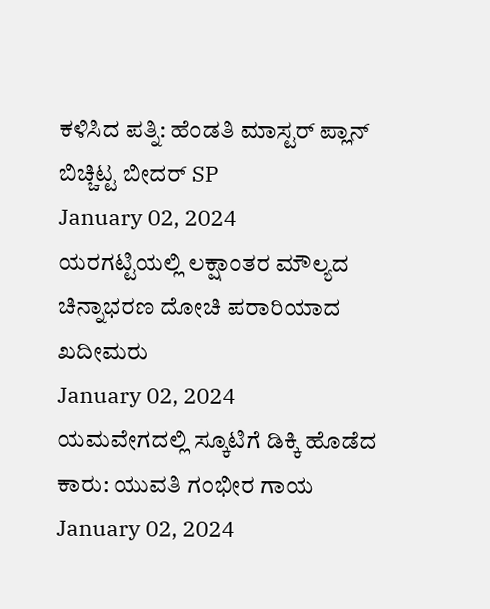ಕಳಿಸಿದ ಪತ್ನಿ: ಹೆಂಡತಿ ಮಾಸ್ಟರ್ ಪ್ಲಾನ್ ಬಿಚ್ಚಿಟ್ಟ ಬೀದರ್ SP
January 02, 2024
ಯರಗಟ್ಟಿಯಲ್ಲಿ ಲಕ್ಷಾಂತರ ಮೌಲ್ಯದ ಚಿನ್ನಾಭರಣ ದೋಚಿ ಪರಾರಿಯಾದ ಖದೀಮರು
January 02, 2024
ಯಮವೇಗದಲ್ಲಿ ಸ್ಕೂಟಿಗೆ ಡಿಕ್ಕಿ ಹೊಡೆದ ಕಾರು: ಯುವತಿ ಗಂಭೀರ ಗಾಯ
January 02, 2024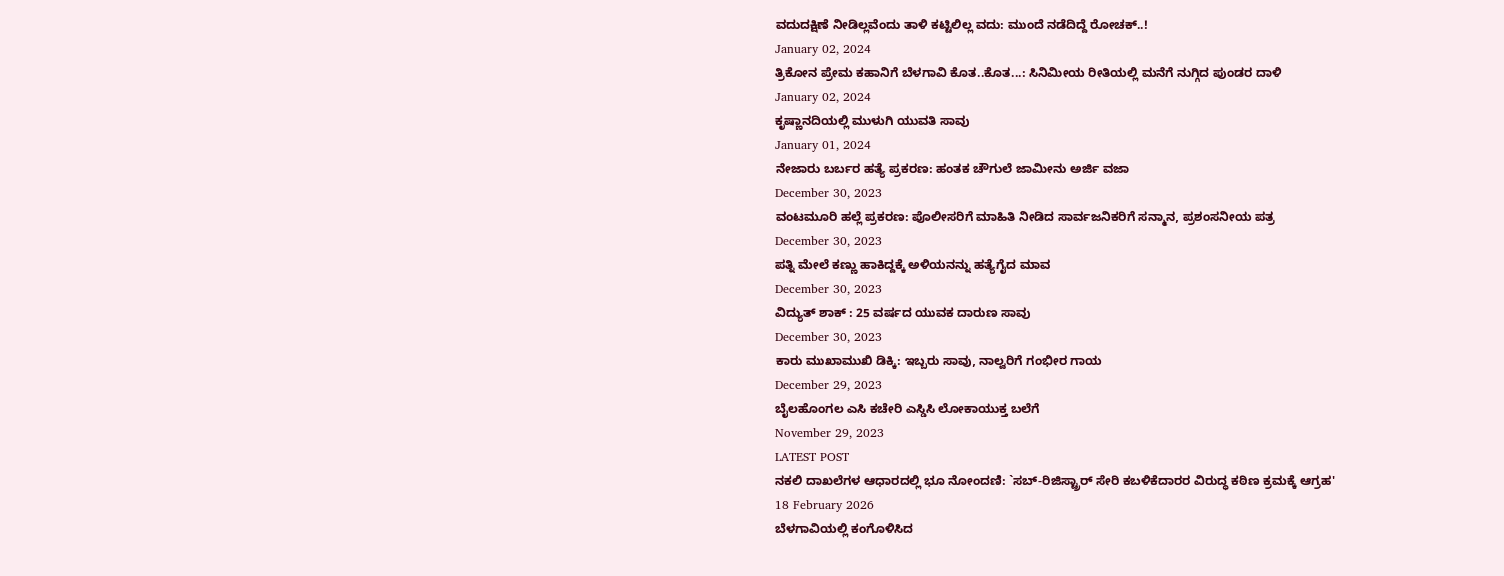ವದುದಕ್ಷಿಣೆ ನೀಡಿಲ್ಲವೆಂದು ತಾಳಿ ಕಟ್ಟಿಲಿಲ್ಲ ವದು: ಮುಂದೆ ನಡೆದಿದ್ದೆ ರೋಚಕ್..!
January 02, 2024
ತ್ರಿಕೋನ ಪ್ರೇಮ ಕಹಾನಿಗೆ ಬೆಳಗಾವಿ ಕೊತ..ಕೊತ...: ಸಿನಿಮೀಯ ರೀತಿಯಲ್ಲಿ ಮನೆಗೆ ನುಗ್ಗಿದ ಪುಂಡರ ದಾಳಿ
January 02, 2024
ಕೃಷ್ಣಾನದಿಯಲ್ಲಿ ಮುಳುಗಿ ಯುವತಿ ಸಾವು
January 01, 2024
ನೇಜಾರು ಬರ್ಬರ ಹತ್ಯೆ ಪ್ರಕರಣ: ಹಂತಕ ಚೌಗುಲೆ ಜಾಮೀನು ಅರ್ಜಿ ವಜಾ
December 30, 2023
ವಂಟಮೂರಿ ಹಲ್ಲೆ ಪ್ರಕರಣ: ಪೊಲೀಸರಿಗೆ ಮಾಹಿತಿ ನೀಡಿದ ಸಾರ್ವಜನಿಕರಿಗೆ ಸನ್ಮಾನ, ಪ್ರಶಂಸನೀಯ ಪತ್ರ
December 30, 2023
ಪತ್ನಿ ಮೇಲೆ ಕಣ್ಣು ಹಾಕಿದ್ದಕ್ಕೆ ಅಳಿಯನನ್ನು ಹತ್ಯೆಗೈದ ಮಾವ
December 30, 2023
ವಿದ್ಯುತ್ ಶಾಕ್ : 25 ವರ್ಷದ ಯುವಕ ದಾರುಣ ಸಾವು
December 30, 2023
ಕಾರು ಮುಖಾಮುಖಿ ಡಿಕ್ಕಿ: ಇಬ್ಬರು ಸಾವು, ನಾಲ್ವರಿಗೆ ಗಂಭೀರ ಗಾಯ
December 29, 2023
ಬೈಲಹೊಂಗಲ ಎಸಿ ಕಚೇರಿ ಎಸ್ಡಿಸಿ ಲೋಕಾಯುಕ್ತ ಬಲೆಗೆ
November 29, 2023
LATEST POST
ನಕಲಿ ದಾಖಲೆಗಳ ಆಧಾರದಲ್ಲಿ ಭೂ ನೋಂದಣಿ: `ಸಬ್-ರಿಜಿಸ್ಟ್ರಾರ್ ಸೇರಿ ಕಬಳಿಕೆದಾರರ ವಿರುದ್ಧ ಕಠಿಣ ಕ್ರಮಕ್ಕೆ ಆಗ್ರಹ'
18 February 2026
ಬೆಳಗಾವಿಯಲ್ಲಿ ಕಂಗೊಳಿಸಿದ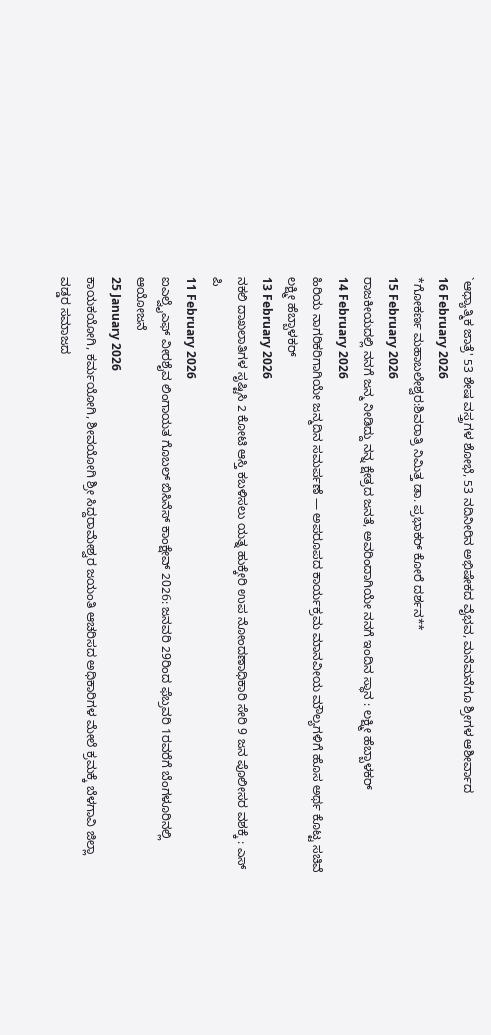`ಆಧ್ಯಾತ್ಮಿಕ ಜಾತ್ರೆ' 53 ಶೇಷ ವಸ್ತ್ರಗಳ ಶೋಭೆ, 53 ನದಿನೀರಿನ ಅಭಿಷೇಕದ ವೈಭವ, ಮನೆಮನೆಗೂ ಶ್ರೀಗಳ ಆಶೀರ್ವಾದ
16 February 2026
*ಗೋಕರ್ಣ ಮಹಾಬಲೇಶ್ವರ:ಶಿವರಾತ್ರಿ ನಿಮಿತ್ತ ಡಾ. ಪ್ರಭಾಕರ್ ಕೋರೆ ದರ್ಶನ**
15 February 2026
ರಾಜಕೀಯದಲ್ಲಿ ನನಗೆ ಜನ್ಮ ನೀಡಿದ್ದು ನನ್ನ ಕ್ಷೇತ್ರದ ಜನತೆ, ಅವರಿಂದಾಗಿಯೇ ನನಗೆ ಇಂದಿನ ಸ್ಥಾನ : ಲಕ್ಷ್ಮೀ ಹೆಬ್ಬಾಳಕರ್
14 February 2026
ಹಿರಿಯ ನಾಗರಿಕರಿಗಾಗಿಯೇ ಜನ್ಮದಿನ ಸಮರ್ಪಣೆ — ಅಪರೂಪದ ಕಾರ್ಯಕ್ರಮ ಮಾನವೀಯ ಮೌಲ್ಯಗಳಿಗೆ ಹೊಸ ಅರ್ಥ ಕೊಟ್ಟ ಸಚಿವೆ ಲಕ್ಷ್ಮೀ ಹೆಬ್ಬಾಳಕರ್
13 February 2026
ನಕಲಿ ದಾಖಲಾತಿಗಳ ಸೃಷ್ಟಿಸಿ 2 ಕೋಟಿ ಆಸ್ತಿ ಕಬಳಿಸಲು ಯತ್ನ ಹುಕ್ಕೇರಿ ಉಪ ನೋಂದಣಾಧಿಕಾರಿ ಸೇರಿ 9 ಜನ ಪೊಲೀಸರ ವಶಕ್ಕೆ : ಎಸ್ ಪಿ
11 February 2026
ಐಎಲ್ವೈಎಫ್ ವೀರಶೈವ ಲಿಂಗಾಯತ ಗೊಬಲ್ ಬಿಸಿನೆಸ್ ಕಾಂಕ್ಷೇವ್ 2026: ಜನವರಿ 29ರಿಂದ ಫೆಬ್ರವರಿ 1ರವರೆಗೆ ಬೆಂಗಳೂರಿನಲ್ಲಿ ಆಯೋಜನೆ
25 January 2026
ಕಾಯಕಯೋಗಿ, ಕರ್ಮಯೋಗಿ, ಶೀವಯೋಗಿ ಶ್ರೀ ಸಿದ್ದರಾಮೇಶ್ವರ ಜಯಂತಿ ಆಚರಿಸದ ಅಧಿಕಾರಿಗಳ ಮೇಲೆ ಕ್ರಮಕ್ಕೆ ಬೆಳಗಾವಿ ಜಿಲ್ಲಾ ವಡ್ಡರ ಸಮಾಜದ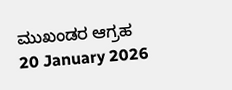ಮುಖಂಡರ ಆಗ್ರಹ
20 January 2026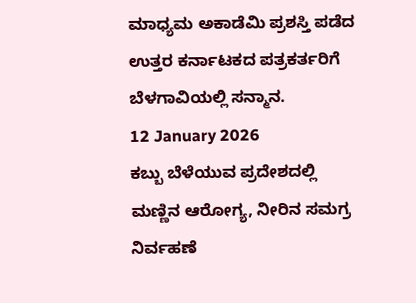ಮಾಧ್ಯಮ ಅಕಾಡೆಮಿ ಪ್ರಶಸ್ತಿ ಪಡೆದ ಉತ್ತರ ಕರ್ನಾಟಕದ ಪತ್ರಕರ್ತರಿಗೆ ಬೆಳಗಾವಿಯಲ್ಲಿ ಸನ್ಮಾನ.
12 January 2026
ಕಬ್ಬು ಬೆಳೆಯುವ ಪ್ರದೇಶದಲ್ಲಿ ಮಣ್ಣಿನ ಆರೋಗ್ಯ, ನೀರಿನ ಸಮಗ್ರ ನಿರ್ವಹಣೆ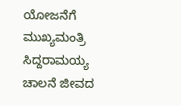ಯೋಜನೆಗೆ ಮುಖ್ಯಮಂತ್ರಿ ಸಿದ್ದರಾಮಯ್ಯ ಚಾಲನೆ ಜೀವದ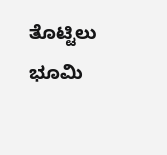ತೊಟ್ಟಿಲು ಭೂಮಿ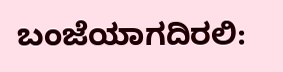ಬಂಜೆಯಾಗದಿರಲಿ: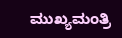ಮುಖ್ಯಮಂತ್ರಿ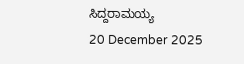ಸಿದ್ದರಾಮಯ್ಯ
20 December 2025